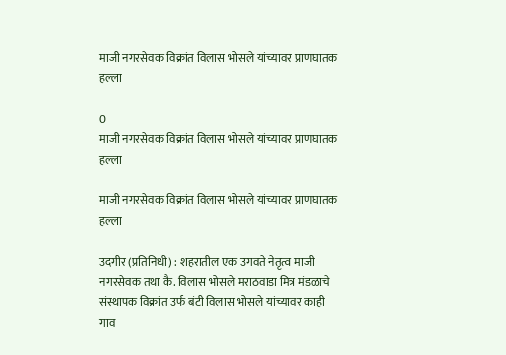माजी नगरसेवक विक्रांत विलास भोसले यांच्यावर प्राणघातक हल्ला

0
माजी नगरसेवक विक्रांत विलास भोसले यांच्यावर प्राणघातक हल्ला

माजी नगरसेवक विक्रांत विलास भोसले यांच्यावर प्राणघातक हल्ला

उदगीर (प्रतिनिधी) : शहरातील एक उगवते नेतृत्व माजी नगरसेवक तथा कै. विलास भोसले मराठवाडा मित्र मंडळाचे संस्थापक विक्रांत उर्फ बंटी विलास भोसले यांच्यावर काही गाव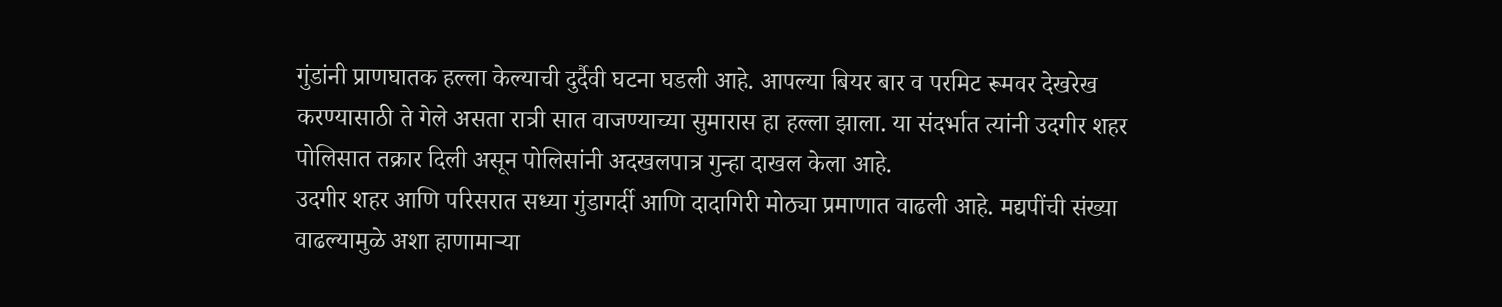गुंडांनी प्राणघातक हल्ला केल्याची दुर्दैवी घटना घडली आहे. आपल्या बियर बार व परमिट रूमवर देखरेख करण्यासाठी ते गेले असता रात्री सात वाजण्याच्या सुमारास हा हल्ला झाला. या संदर्भात त्यांनी उदगीर शहर पोलिसात तक्रार दिली असून पोलिसांनी अदखलपात्र गुन्हा दाखल केला आहे.
उदगीर शहर आणि परिसरात सध्या गुंडागर्दी आणि दादागिरी मोठ्या प्रमाणात वाढली आहे. मद्यपींची संख्या वाढल्यामुळे अशा हाणामाऱ्या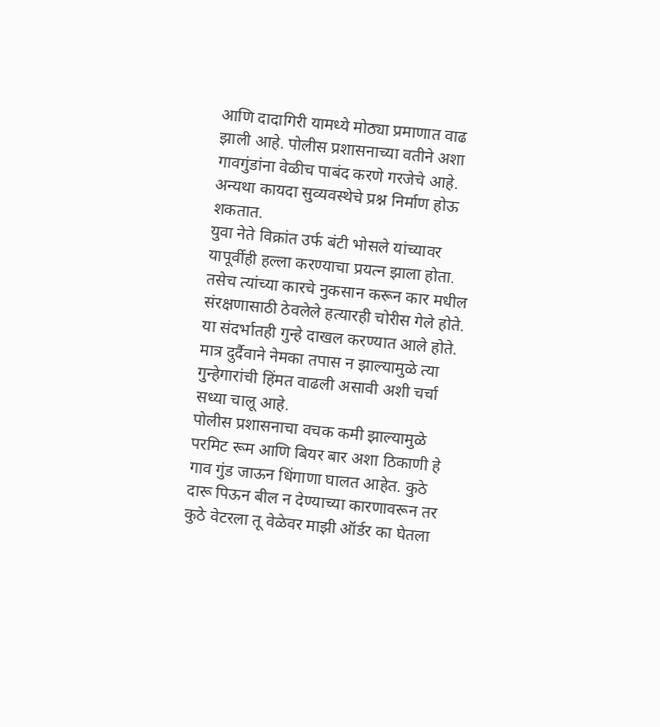आणि दादागिरी यामध्ये मोठ्या प्रमाणात वाढ झाली आहे. पोलीस प्रशासनाच्या वतीने अशा गावगुंडांना वेळीच पाबंद करणे गरजेचे आहे. अन्यथा कायदा सुव्यवस्थेचे प्रश्न निर्माण होऊ शकतात.
युवा नेते विक्रांत उर्फ बंटी भोसले यांच्यावर यापूर्वीही हल्ला करण्याचा प्रयत्न झाला होता. तसेच त्यांच्या कारचे नुकसान करून कार मधील संरक्षणासाठी ठेवलेले हत्यारही चोरीस गेले होते. या संदर्भातही गुन्हे दाखल करण्यात आले होते. मात्र दुर्दैवाने नेमका तपास न झाल्यामुळे त्या गुन्हेगारांची हिंमत वाढली असावी अशी चर्चा सध्या चालू आहे.
पोलीस प्रशासनाचा वचक कमी झाल्यामुळे परमिट रूम आणि बियर बार अशा ठिकाणी हे गाव गुंड जाऊन धिंगाणा घालत आहेत. कुठे दारू पिऊन बील न देण्याच्या कारणावरून तर कुठे वेटरला तू वेळेवर माझी ऑर्डर का घेतला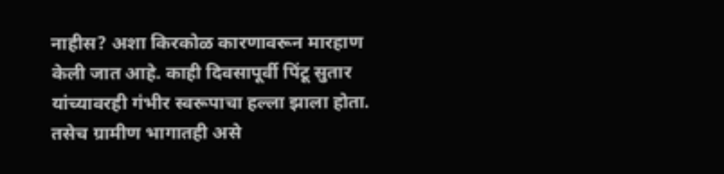नाहीस? अशा किरकोळ कारणावरून मारहाण केली जात आहे. काही दिवसापूर्वी पिंटू सुतार यांच्यावरही गंभीर स्वरूपाचा हल्ला झाला होता. तसेच ग्रामीण भागातही असे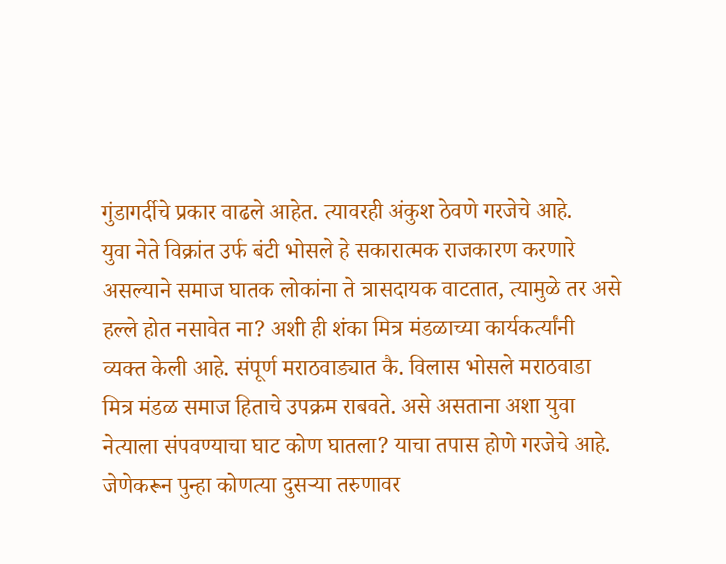गुंडागर्दीचे प्रकार वाढले आहेत. त्यावरही अंकुश ठेवणे गरजेचे आहे.
युवा नेते विक्रांत उर्फ बंटी भोसले हे सकारात्मक राजकारण करणारे असल्याने समाज घातक लोकांना ते त्रासदायक वाटतात, त्यामुळे तर असे हल्ले होत नसावेत ना? अशी ही शंका मित्र मंडळाच्या कार्यकर्त्यांनी व्यक्त केली आहे. संपूर्ण मराठवाड्यात कै. विलास भोसले मराठवाडा मित्र मंडळ समाज हिताचे उपक्रम राबवते. असे असताना अशा युवा नेत्याला संपवण्याचा घाट कोण घातला? याचा तपास होणे गरजेचे आहे. जेणेकरून पुन्हा कोणत्या दुसऱ्या तरुणावर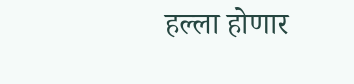हल्ला होणार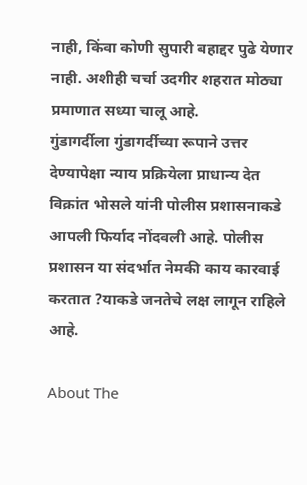नाही, किंवा कोणी सुपारी बहाद्दर पुढे येणार नाही. अशीही चर्चा उदगीर शहरात मोठ्या प्रमाणात सध्या चालू आहे.
गुंडागर्दीला गुंडागर्दीच्या रूपाने उत्तर देण्यापेक्षा न्याय प्रक्रियेला प्राधान्य देत विक्रांत भोसले यांनी पोलीस प्रशासनाकडे आपली फिर्याद नोंदवली आहे. पोलीस प्रशासन या संदर्भात नेमकी काय कारवाई करतात ?याकडे जनतेचे लक्ष लागून राहिले आहे.

About The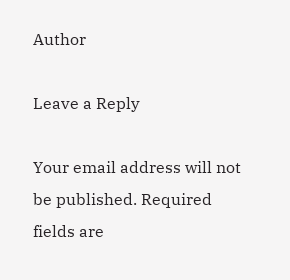Author

Leave a Reply

Your email address will not be published. Required fields are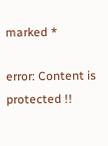marked *

error: Content is protected !!